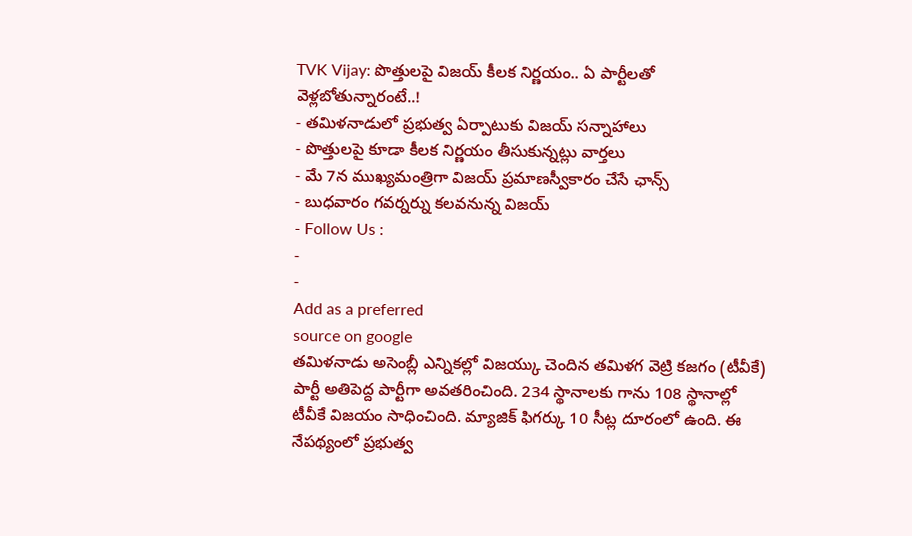TVK Vijay: పొత్తులపై విజయ్ కీలక నిర్ణయం.. ఏ పార్టీలతో వెళ్లబోతున్నారంటే..!
- తమిళనాడులో ప్రభుత్వ ఏర్పాటుకు విజయ్ సన్నాహాలు
- పొత్తులపై కూడా కీలక నిర్ణయం తీసుకున్నట్లు వార్తలు
- మే 7న ముఖ్యమంత్రిగా విజయ్ ప్రమాణస్వీకారం చేసే ఛాన్స్
- బుధవారం గవర్నర్ను కలవనున్న విజయ్
- Follow Us :
-
-
Add as a preferred
source on google
తమిళనాడు అసెంబ్లీ ఎన్నికల్లో విజయ్కు చెందిన తమిళగ వెట్రి కజగం (టీవీకే) పార్టీ అతిపెద్ద పార్టీగా అవతరించింది. 234 స్థానాలకు గాను 108 స్థానాల్లో టీవీకే విజయం సాధించింది. మ్యాజిక్ ఫిగర్కు 10 సీట్ల దూరంలో ఉంది. ఈ నేపథ్యంలో ప్రభుత్వ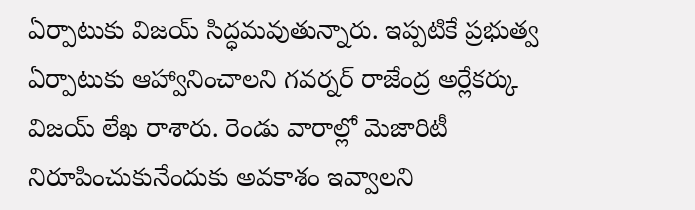ఏర్పాటుకు విజయ్ సిద్ధమవుతున్నారు. ఇప్పటికే ప్రభుత్వ ఏర్పాటుకు ఆహ్వానించాలని గవర్నర్ రాజేంద్ర అర్లేకర్కు విజయ్ లేఖ రాశారు. రెండు వారాల్లో మెజారిటీ నిరూపించుకునేందుకు అవకాశం ఇవ్వాలని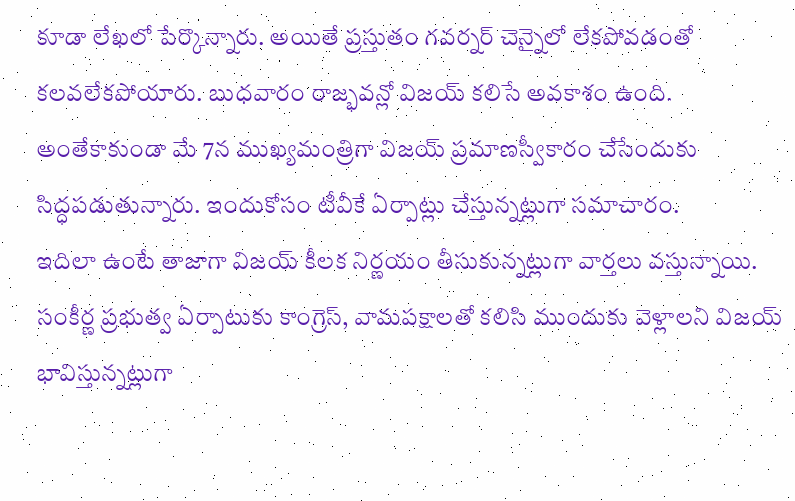కూడా లేఖలో పేర్కొన్నారు. అయితే ప్రస్తుతం గవర్నర్ చెన్నైలో లేకపోవడంతో కలవలేకపోయారు. బుధవారం రాజ్భవన్లో విజయ్ కలిసే అవకాశం ఉంది. అంతేకాకుండా మే 7న ముఖ్యమంత్రిగా విజయ్ ప్రమాణస్వీకారం చేసేందుకు సిద్ధపడుతున్నారు. ఇందుకోసం టీవీకే ఏర్పాట్లు చేస్తున్నట్లుగా సమాచారం.
ఇదిలా ఉంటే తాజాగా విజయ్ కీలక నిర్ణయం తీసుకున్నట్లుగా వార్తలు వస్తున్నాయి. సంకీర్ణ ప్రభుత్వ ఏర్పాటుకు కాంగ్రెస్, వామపక్షాలతో కలిసి ముందుకు వెళ్లాలని విజయ్ భావిస్తున్నట్లుగా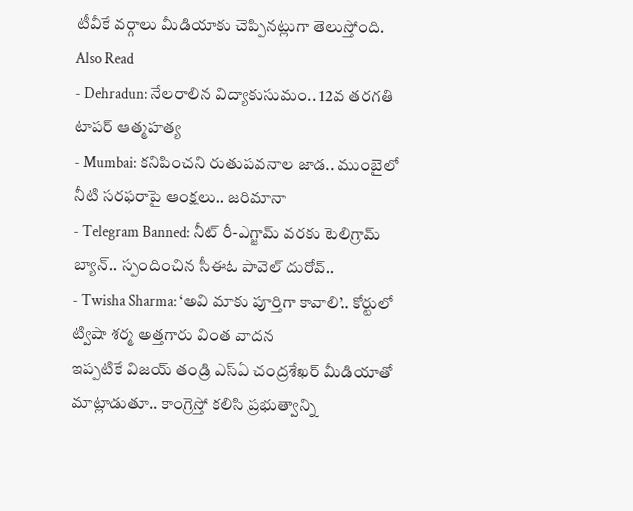టీవీకే వర్గాలు మీడియాకు చెప్పినట్లుగా తెలుస్తోంది.
Also Read
- Dehradun: నేలరాలిన విద్యాకుసుమం.. 12వ తరగతి టాపర్ ఆత్మహత్య
- Mumbai: కనిపించని రుతుపవనాల జాడ.. ముంబైలో నీటి సరఫరాపై ఆంక్షలు.. జరిమానా
- Telegram Banned: నీట్ రీ-ఎగ్జామ్ వరకు టెలిగ్రామ్ బ్యాన్.. స్పందించిన సీఈఓ పావెల్ దురోవ్..
- Twisha Sharma: ‘అవి మాకు పూర్తిగా కావాలి’.. కోర్టులో ట్విషా శర్మ అత్తగారు వింత వాదన
ఇప్పటికే విజయ్ తండ్రి ఎస్ఏ చంద్రశేఖర్ మీడియాతో మాట్లాడుతూ.. కాంగ్రెస్తో కలిసి ప్రభుత్వాన్ని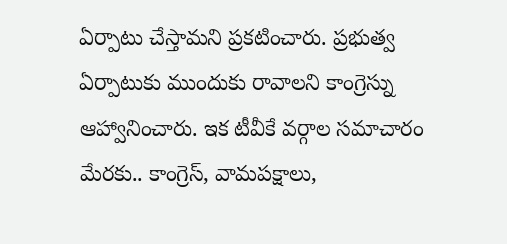ఏర్పాటు చేస్తామని ప్రకటించారు. ప్రభుత్వ ఏర్పాటుకు ముందుకు రావాలని కాంగ్రెస్ను ఆహ్వానించారు. ఇక టీవీకే వర్గాల సమాచారం మేరకు.. కాంగ్రెస్, వామపక్షాలు,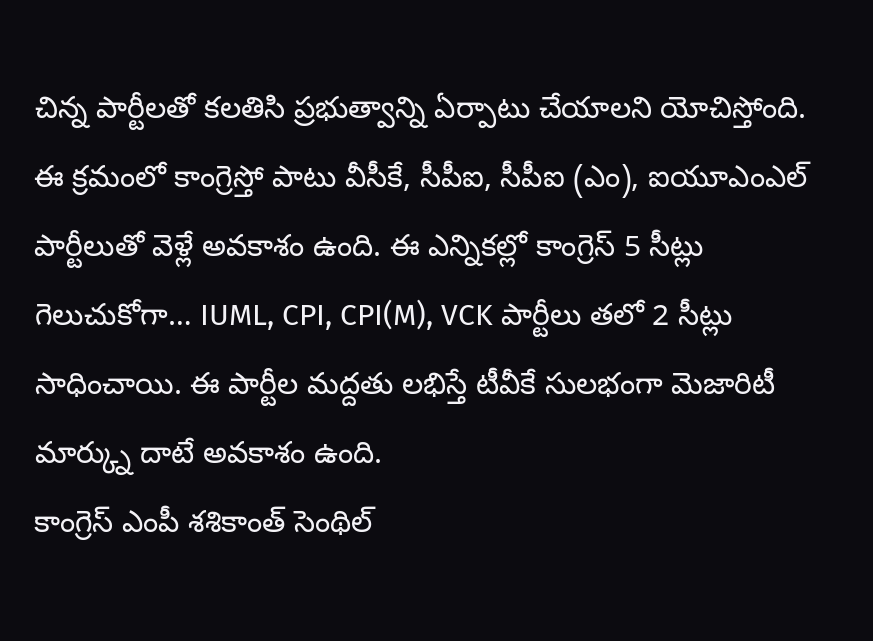చిన్న పార్టీలతో కలతిసి ప్రభుత్వాన్ని ఏర్పాటు చేయాలని యోచిస్తోంది. ఈ క్రమంలో కాంగ్రెస్తో పాటు వీసీకే, సీపీఐ, సీపీఐ (ఎం), ఐయూఎంఎల్ పార్టీలుతో వెళ్లే అవకాశం ఉంది. ఈ ఎన్నికల్లో కాంగ్రెస్ 5 సీట్లు గెలుచుకోగా… IUML, CPI, CPI(M), VCK పార్టీలు తలో 2 సీట్లు సాధించాయి. ఈ పార్టీల మద్దతు లభిస్తే టీవీకే సులభంగా మెజారిటీ మార్క్ను దాటే అవకాశం ఉంది.
కాంగ్రెస్ ఎంపీ శశికాంత్ సెంథిల్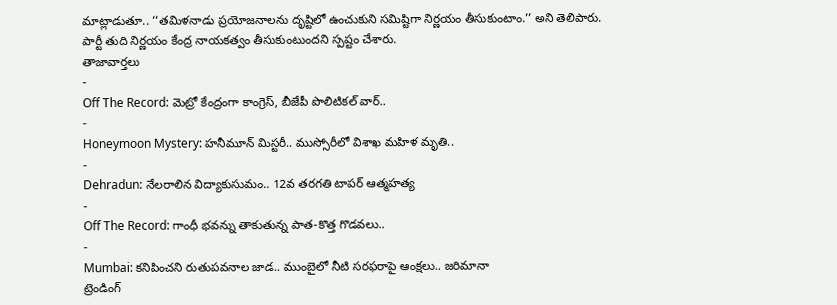మాట్లాడుతూ.. ‘‘తమిళనాడు ప్రయోజనాలను దృష్టిలో ఉంచుకుని సమిష్టిగా నిర్ణయం తీసుకుంటాం.’’ అని తెలిపారు. పార్టీ తుది నిర్ణయం కేంద్ర నాయకత్వం తీసుకుంటుందని స్పష్టం చేశారు.
తాజావార్తలు
-
Off The Record: మెట్రో కేంద్రంగా కాంగ్రెస్, బీజేపీ పొలిటికల్ వార్..
-
Honeymoon Mystery: హనీమూన్ మిస్టరీ.. ముస్సోరీలో విశాఖ మహిళ మృతి..
-
Dehradun: నేలరాలిన విద్యాకుసుమం.. 12వ తరగతి టాపర్ ఆత్మహత్య
-
Off The Record: గాంధీ భవన్ను తాకుతున్న పాత-కొత్త గొడవలు..
-
Mumbai: కనిపించని రుతుపవనాల జాడ.. ముంబైలో నీటి సరఫరాపై ఆంక్షలు.. జరిమానా
ట్రెండింగ్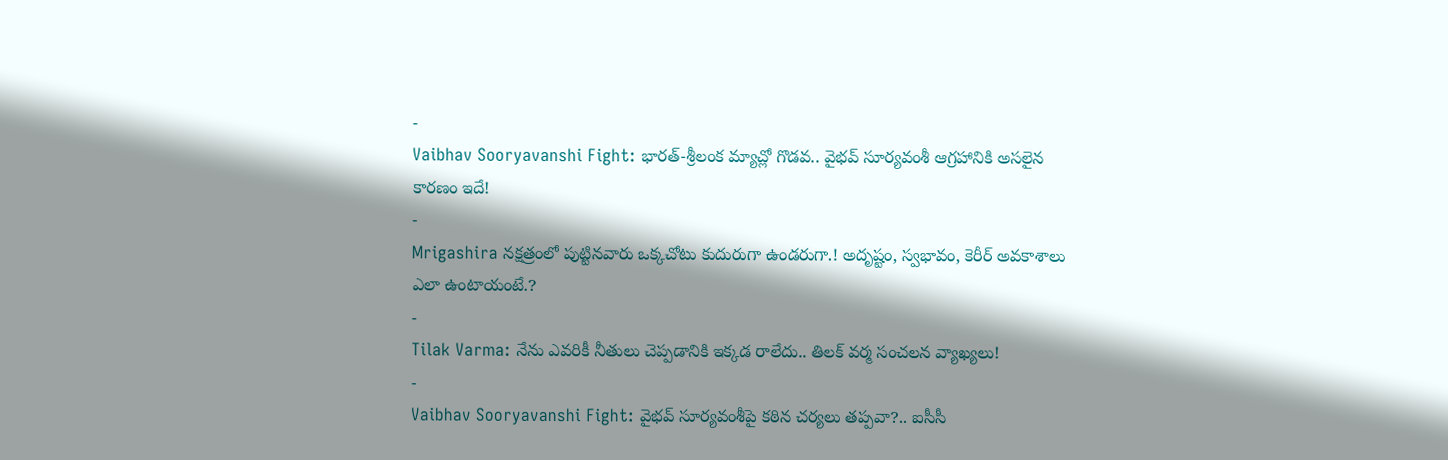-
Vaibhav Sooryavanshi Fight: భారత్-శ్రీలంక మ్యాచ్లో గొడవ.. వైభవ్ సూర్యవంశీ ఆగ్రహానికి అసలైన కారణం ఇదే!
-
Mrigashira నక్షత్రంలో పుట్టినవారు ఒక్కచోటు కుదురుగా ఉండరుగా.! అదృష్టం, స్వభావం, కెరీర్ అవకాశాలు ఎలా ఉంటాయంటే.?
-
Tilak Varma: నేను ఎవరికీ నీతులు చెప్పడానికి ఇక్కడ రాలేదు.. తిలక్ వర్మ సంచలన వ్యాఖ్యలు!
-
Vaibhav Sooryavanshi Fight: వైభవ్ సూర్యవంశీపై కఠిన చర్యలు తప్పవా?.. ఐసీసీ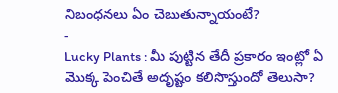నిబంధనలు ఏం చెబుతున్నాయంటే?
-
Lucky Plants : మీ పుట్టిన తేదీ ప్రకారం ఇంట్లో ఏ మొక్క పెంచితే అదృష్టం కలిసొస్తుందో తెలుసా?